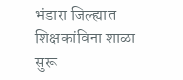भंडारा जिल्ह्यात शिक्षकांविना शाळा सुरू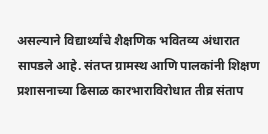असल्याने विद्यार्थ्यांचे शैक्षणिक भवितव्य अंधारात सापडले आहे. संतप्त ग्रामस्थ आणि पालकांनी शिक्षण प्रशासनाच्या ढिसाळ कारभाराविरोधात तीव्र संताप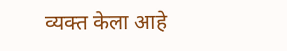व्यक्त केला आहे